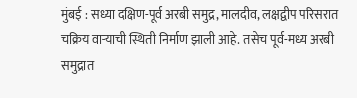मुंबई : सध्या दक्षिण-पूर्व अरबी समुद्र, मालदीव, लक्षद्वीप परिसरात चक्रिय वाऱ्याची स्थिती निर्माण झाली आहे. तसेच पूर्व-मध्य अरबी समुद्रात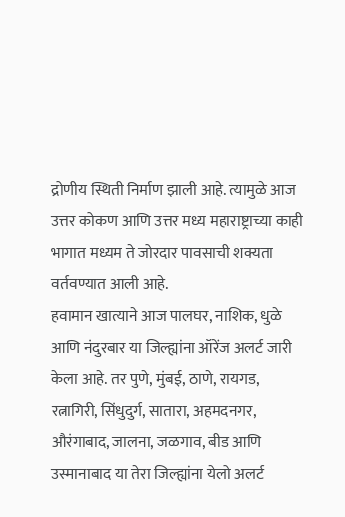द्रोणीय स्थिती निर्माण झाली आहे. त्यामुळे आज उत्तर कोकण आणि उत्तर मध्य महाराष्ट्राच्या काही भागात मध्यम ते जोरदार पावसाची शक्यता वर्तवण्यात आली आहे.
हवामान खात्याने आज पालघर, नाशिक, धुळे आणि नंदुरबार या जिल्ह्यांना ऑरेंज अलर्ट जारी केला आहे. तर पुणे, मुंबई, ठाणे, रायगड, रत्नागिरी, सिंधुदुर्ग, सातारा, अहमदनगर, औरंगाबाद, जालना, जळगाव, बीड आणि उस्मानाबाद या तेरा जिल्ह्यांना येलो अलर्ट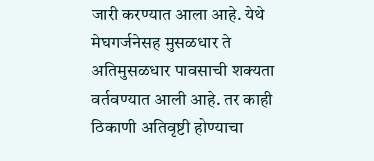जारी करण्यात आला आहे. येथे मेघगर्जनेसह मुसळधार ते अतिमुसळधार पावसाची शक्यता वर्तवण्यात आली आहे. तर काही ठिकाणी अतिवृष्टी होण्याचा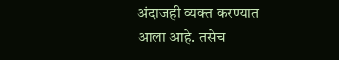अंदाजही व्यक्त करण्यात आला आहे. तसेच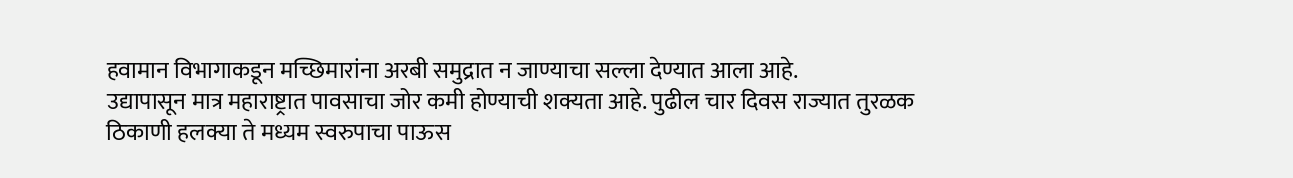हवामान विभागाकडून मच्छिमारांना अरबी समुद्रात न जाण्याचा सल्ला देण्यात आला आहे.
उद्यापासून मात्र महाराष्ट्रात पावसाचा जोर कमी होण्याची शक्यता आहे. पुढील चार दिवस राज्यात तुरळक ठिकाणी हलक्या ते मध्यम स्वरुपाचा पाऊस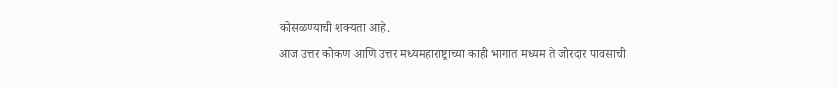कोसळण्याची शक्यता आहे.
आज उत्तर कोकण आणि उत्तर मध्यमहाराष्ट्राच्या काही भागात मध्यम ते जोरदार पावसाची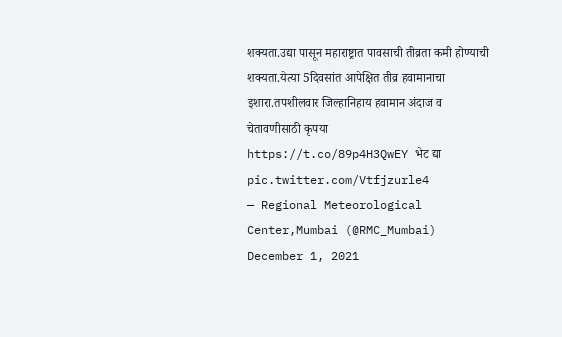शक्यता.उद्या पासून महाराष्ट्रात पावसाची तीव्रता कमी होण्याची शक्यता.येत्या 5दिवसांत आपेक्षित तीव्र हवामानाचा इशारा.तपशीलवार जिल्हानिहाय हवामान अंदाज व चेतावणीसाठी कृपया https://t.co/89p4H3QwEY भेट द्या pic.twitter.com/Vtfjzurle4
— Regional Meteorological Center,Mumbai (@RMC_Mumbai) December 1, 2021